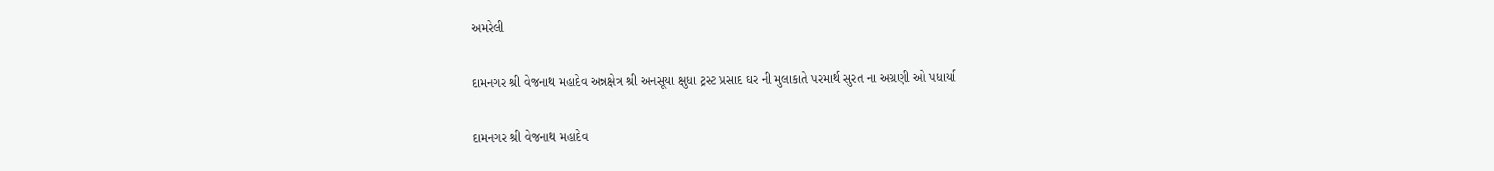અમરેલી

દામનગર શ્રી વેજનાથ મહાદેવ અન્નક્ષેત્ર શ્રી અનસૂયા ક્ષુધા ટ્રસ્ટ પ્રસાદ ઘર ની મુલાકાતે પરમાર્થ સુરત ના અગ્રણી ઓ પધાર્યા

દામનગર શ્રી વેજનાથ મહાદેવ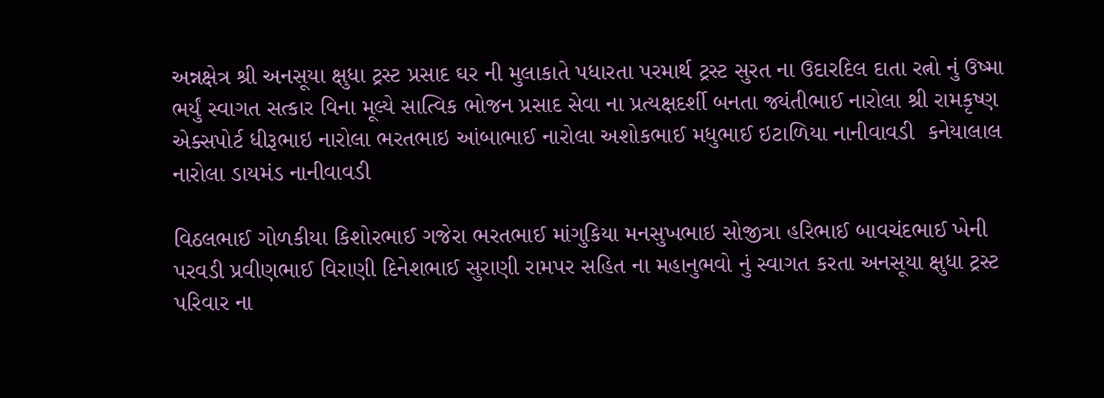અન્નક્ષેત્ર શ્રી અનસૂયા ક્ષુધા ટ્રસ્ટ પ્રસાદ ઘર ની મુલાકાતે પધારતા પરમાર્થ ટ્રસ્ટ સુરત ના ઉદારદિલ દાતા રત્નો નું ઉષ્મા ભર્યું સ્વાગત સત્કાર વિના મૂલ્યે સાત્વિક ભોજન પ્રસાદ સેવા ના પ્રત્યક્ષદર્શી બનતા જ્યંતીભાઈ નારોલા શ્રી રામકૃષ્ણ એક્સપોર્ટ ધીરૂભાઇ નારોલા ભરતભાઇ આંબાભાઈ નારોલા અશોકભાઈ મધુભાઈ ઇટાળિયા નાનીવાવડી  કનેયાલાલ નારોલા ડાયમંડ નાનીવાવડી

વિઠલભાઈ ગોળકીયા કિશોરભાઈ ગજેરા ભરતભાઈ માંગુકિયા મનસુખભાઇ સોજીત્રા હરિભાઈ બાવચંદભાઈ ખેની પરવડી પ્રવીણભાઈ વિરાણી દિનેશભાઈ સુરાણી રામપર સહિત ના મહાનુભવો નું સ્વાગત કરતા અનસૂયા ક્ષુધા ટ્રસ્ટ પરિવાર ના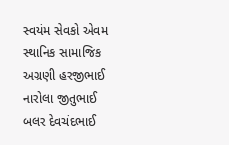સ્વયંમ સેવકો એવમ સ્થાનિક સામાજિક અગ્રણી હરજીભાઈ નારોલા જીતુભાઈ બલર દેવચંદભાઈ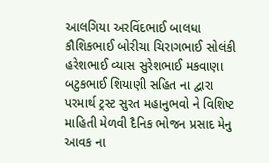આલગિયા અરવિંદભાઈ બાલધા કૌશિકભાઈ બોરીચા ચિરાગભાઈ સોલંકી હરેશભાઈ વ્યાસ સુરેશભાઈ મકવાણા બટુકભાઈ શિયાણી સહિત ના દ્વારા પરમાર્થ ટ્રસ્ટ સુરત મહાનુભવો ને વિશિષ્ટ માહિતી મેળવી દૈનિક ભોજન પ્રસાદ મેનુ આવક ના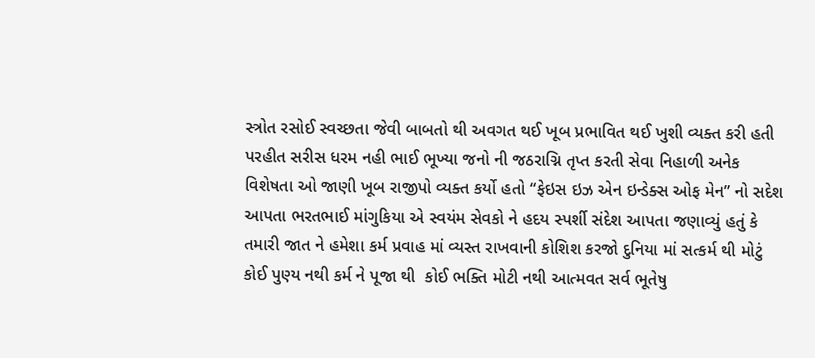સ્ત્રોત રસોઈ સ્વચ્છતા જેવી બાબતો થી અવગત થઈ ખૂબ પ્રભાવિત થઈ ખુશી વ્યક્ત કરી હતી પરહીત સરીસ ધરમ નહી ભાઈ ભૂખ્યા જનો ની જઠરાગ્નિ તૃપ્ત કરતી સેવા નિહાળી અનેક વિશેષતા ઓ જાણી ખૂબ રાજીપો વ્યક્ત કર્યો હતો “ફેઇસ ઇઝ એન ઇન્ડેક્સ ઓફ મેન” નો સદેશ આપતા ભરતભાઈ માંગુકિયા એ સ્વયંમ સેવકો ને હદય સ્પર્શી સંદેશ આપતા જણાવ્યું હતું કે તમારી જાત ને હમેશા કર્મ પ્રવાહ માં વ્યસ્ત રાખવાની કોશિશ કરજો દુનિયા માં સત્કર્મ થી મોટું કોઈ પુણ્ય નથી કર્મ ને પૂજા થી  કોઈ ભક્તિ મોટી નથી આત્મવત સર્વ ભૂતેષુ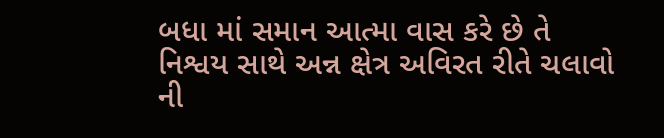બધા માં સમાન આત્મા વાસ કરે છે તે નિશ્વય સાથે અન્ન ક્ષેત્ર અવિરત રીતે ચલાવો ની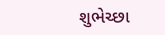શુભેચ્છા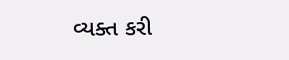વ્યક્ત કરી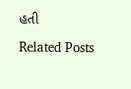હતી

Related Posts